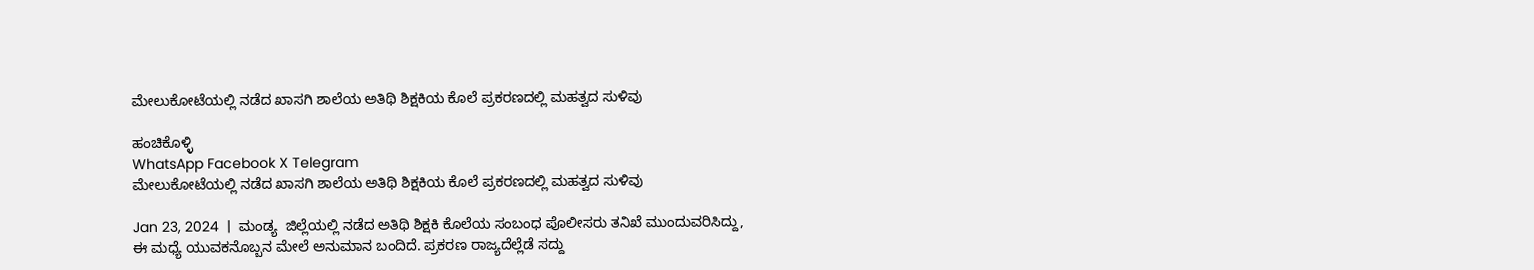ಮೇಲುಕೋಟೆಯಲ್ಲಿ ನಡೆದ ಖಾಸಗಿ ಶಾಲೆಯ ಅತಿಥಿ ಶಿಕ್ಷಕಿಯ ಕೊಲೆ ಪ್ರಕರಣದಲ್ಲಿ ಮಹತ್ವದ ಸುಳಿವು

ಹಂಚಿಕೊಳ್ಳಿ
WhatsApp Facebook X Telegram
ಮೇಲುಕೋಟೆಯಲ್ಲಿ ನಡೆದ ಖಾಸಗಿ ಶಾಲೆಯ ಅತಿಥಿ ಶಿಕ್ಷಕಿಯ ಕೊಲೆ ಪ್ರಕರಣದಲ್ಲಿ ಮಹತ್ವದ ಸುಳಿವು

Jan 23, 2024  |  ಮಂಡ್ಯ  ಜಿಲ್ಲೆಯಲ್ಲಿ ನಡೆದ ಅತಿಥಿ ಶಿಕ್ಷಕಿ ಕೊಲೆಯ ಸಂಬಂಧ ಪೊಲೀಸರು ತನಿಖೆ ಮುಂದುವರಿಸಿದ್ದು, ಈ ಮಧ್ಯೆ ಯುವಕನೊಬ್ಬನ ಮೇಲೆ ಅನುಮಾನ ಬಂದಿದೆ. ಪ್ರಕರಣ ರಾಜ್ಯದೆಲ್ಲೆಡೆ ಸದ್ದು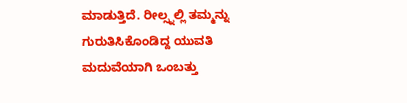ಮಾಡುತ್ತಿದೆ. ರೀಲ್ಸ್ನಲ್ಲಿ ತಮ್ಮನ್ನು ಗುರುತಿಸಿಕೊಂಡಿದ್ದ ಯುವತಿ ಮದುವೆಯಾಗಿ ಒಂಬತ್ತು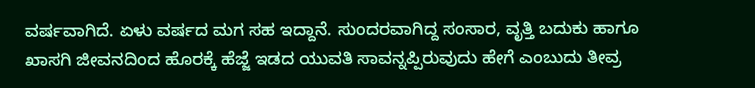ವರ್ಷವಾಗಿದೆ. ಏಳು ವರ್ಷದ ಮಗ ಸಹ ಇದ್ದಾನೆ. ಸುಂದರವಾಗಿದ್ದ ಸಂಸಾರ, ವೃತ್ತಿ ಬದುಕು ಹಾಗೂ ಖಾಸಗಿ ಜೀವನದಿಂದ ಹೊರಕ್ಕೆ ಹೆಜ್ಜೆ ಇಡದ ಯುವತಿ ಸಾವನ್ನಪ್ಪಿರುವುದು ಹೇಗೆ ಎಂಬುದು ತೀವ್ರ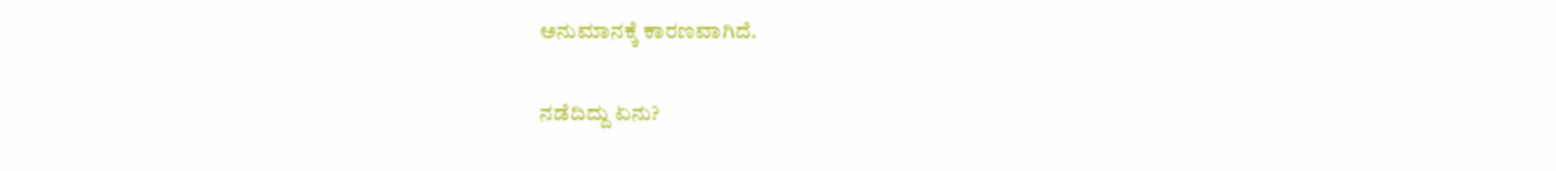ಅನುಮಾನಕ್ಕೆ ಕಾರಣವಾಗಿದೆ.

ನಡೆದಿದ್ದು ಏನು?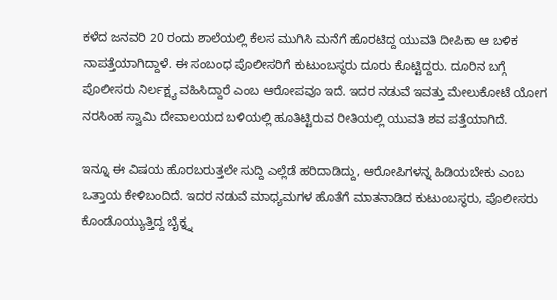ಕಳೆದ ಜನವರಿ 20 ರಂದು ಶಾಲೆಯಲ್ಲಿ ಕೆಲಸ ಮುಗಿಸಿ ಮನೆಗೆ ಹೊರಟಿದ್ದ ಯುವತಿ ದೀಪಿಕಾ ಆ ಬಳಿಕ ನಾಪತ್ತೆಯಾಗಿದ್ದಾಳೆ. ಈ ಸಂಬಂಧ ಪೊಲೀಸರಿಗೆ ಕುಟುಂಬಸ್ಥರು ದೂರು ಕೊಟ್ಟಿದ್ದರು. ದೂರಿನ ಬಗ್ಗೆ ಪೊಲೀಸರು ನಿರ್ಲಕ್ಷ್ಯ ವಹಿಸಿದ್ದಾರೆ ಎಂಬ ಆರೋಪವೂ ಇದೆ. ಇದರ ನಡುವೆ ಇವತ್ತು ಮೇಲುಕೋಟೆ ಯೋಗ ನರಸಿಂಹ ಸ್ವಾಮಿ ದೇವಾಲಯದ ಬಳಿಯಲ್ಲಿ ಹೂತಿಟ್ಟಿರುವ ರೀತಿಯಲ್ಲಿ ಯುವತಿ ಶವ ಪತ್ತೆಯಾಗಿದೆ.

ಇನ್ನೂ ಈ ವಿಷಯ ಹೊರಬರುತ್ತಲೇ ಸುದ್ದಿ ಎಲ್ಲೆಡೆ ಹರಿದಾಡಿದ್ದು, ಆರೋಪಿಗಳನ್ನ ಹಿಡಿಯಬೇಕು ಎಂಬ ಒತ್ತಾಯ ಕೇಳಿಬಂದಿದೆ. ಇದರ ನಡುವೆ ಮಾಧ್ಯಮಗಳ ಹೊತೆಗೆ ಮಾತನಾಡಿದ ಕುಟುಂಬಸ್ಥರು, ಪೊಲೀಸರು ಕೊಂಡೊಯ್ಯುತ್ತಿದ್ದ ಬೈಕ್ನ್ನ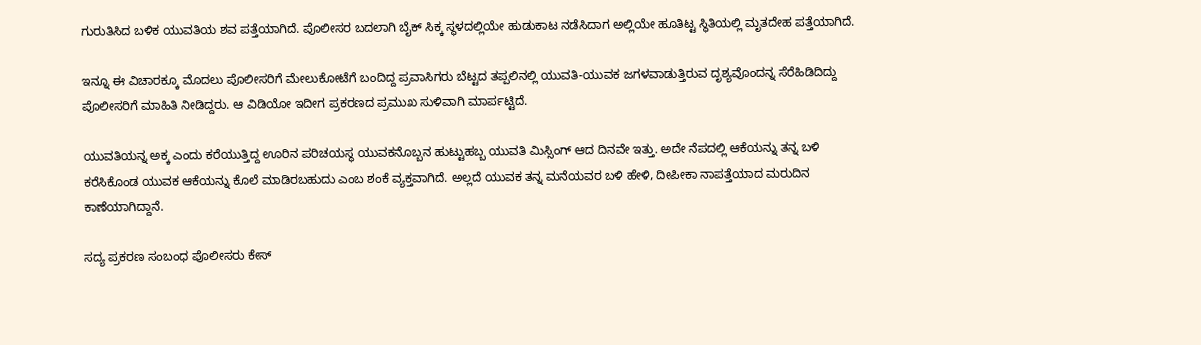ಗುರುತಿಸಿದ ಬಳಿಕ ಯುವತಿಯ ಶವ ಪತ್ತೆಯಾಗಿದೆ. ಪೊಲೀಸರ ಬದಲಾಗಿ ಬೈಕ್ ಸಿಕ್ಕ ಸ್ಥಳದಲ್ಲಿಯೇ ಹುಡುಕಾಟ ನಡೆಸಿದಾಗ ಅಲ್ಲಿಯೇ ಹೂತಿಟ್ಟ ಸ್ಥಿತಿಯಲ್ಲಿ ಮೃತದೇಹ ಪತ್ತೆಯಾಗಿದೆ.

ಇನ್ನೂ ಈ ವಿಚಾರಕ್ಕೂ ಮೊದಲು ಪೊಲೀಸರಿಗೆ ಮೇಲುಕೋಟೆಗೆ ಬಂದಿದ್ದ ಪ್ರವಾಸಿಗರು ಬೆಟ್ಟದ ತಪ್ಪಲಿನಲ್ಲಿ ಯುವತಿ-ಯುವಕ ಜಗಳವಾಡುತ್ತಿರುವ ದೃಶ್ಯವೊಂದನ್ನ ಸೆರೆಹಿಡಿದಿದ್ದು ಪೊಲೀಸರಿಗೆ ಮಾಹಿತಿ ನೀಡಿದ್ದರು. ಆ ವಿಡಿಯೋ ಇದೀಗ ಪ್ರಕರಣದ ಪ್ರಮುಖ ಸುಳಿವಾಗಿ ಮಾರ್ಪಟ್ಟಿದೆ.

ಯುವತಿಯನ್ನ ಅಕ್ಕ ಎಂದು ಕರೆಯುತ್ತಿದ್ದ ಊರಿನ ಪರಿಚಯಸ್ಥ ಯುವಕನೊಬ್ಬನ ಹುಟ್ಟುಹಬ್ಬ ಯುವತಿ ಮಿಸ್ಸಿಂಗ್ ಆದ ದಿನವೇ ಇತ್ತು. ಅದೇ ನೆಪದಲ್ಲಿ ಆಕೆಯನ್ನು ತನ್ನ ಬಳಿ ಕರೆಸಿಕೊಂಡ ಯುವಕ ಆಕೆಯನ್ನು ಕೊಲೆ ಮಾಡಿರಬಹುದು ಎಂಬ ಶಂಕೆ ವ್ಯಕ್ತವಾಗಿದೆ. ಅಲ್ಲದೆ ಯುವಕ ತನ್ನ ಮನೆಯವರ ಬಳಿ ಹೇಳಿ, ದೀಪೀಕಾ ನಾಪತ್ತೆಯಾದ ಮರುದಿನ ಕಾಣೆಯಾಗಿದ್ದಾನೆ.

ಸದ್ಯ ಪ್ರಕರಣ ಸಂಬಂಧ ಪೊಲೀಸರು ಕೇಸ್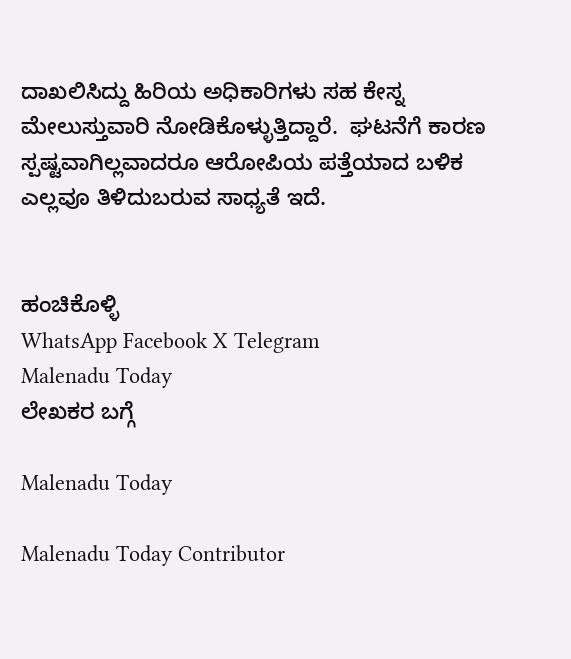ದಾಖಲಿಸಿದ್ದು ಹಿರಿಯ ಅಧಿಕಾರಿಗಳು ಸಹ ಕೇಸ್ನ ಮೇಲುಸ್ತುವಾರಿ ನೋಡಿಕೊಳ್ಳುತ್ತಿದ್ದಾರೆ.  ಘಟನೆಗೆ ಕಾರಣ ಸ್ಪಷ್ಟವಾಗಿಲ್ಲವಾದರೂ ಆರೋಪಿಯ ಪತ್ತೆಯಾದ ಬಳಿಕ ಎಲ್ಲವೂ ತಿಳಿದುಬರುವ ಸಾಧ್ಯತೆ ಇದೆ.


ಹಂಚಿಕೊಳ್ಳಿ
WhatsApp Facebook X Telegram
Malenadu Today
ಲೇಖಕರ ಬಗ್ಗೆ

Malenadu Today

Malenadu Today Contributor